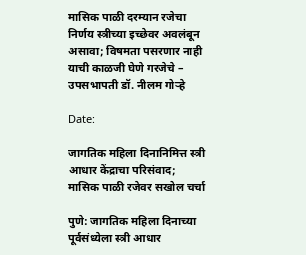मासिक पाळी दरम्यान रजेचा निर्णय स्त्रीच्या इच्छेवर अवलंबून असावा; विषमता पसरणार नाही याची काळजी घेणे गरजेचे – उपसभापती डॉ. नीलम गोऱ्हे

Date:

जागतिक महिला दिनानिमित्त स्त्री आधार केंद्राचा परिसंवाद; मासिक पाळी रजेवर सखोल चर्चा

पुणे: जागतिक महिला दिनाच्या पूर्वसंध्येला स्त्री आधार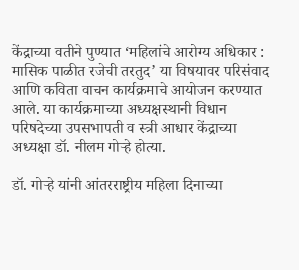केंद्राच्या वतीने पुण्यात ‘महिलांचे आरोग्य अधिकार : मासिक पाळीत रजेची तरतुद’ या विषयावर परिसंवाद आणि कविता वाचन कार्यक्रमाचे आयोजन करण्यात आले. या कार्यक्रमाच्या अध्यक्षस्थानी विधान परिषदेच्या उपसभापती व स्त्री आधार केंद्राच्या अध्यक्षा डॉ. नीलम गोऱ्हे होत्या.

डॉ. गोऱ्हे यांनी आंतरराष्ट्रीय महिला दिनाच्या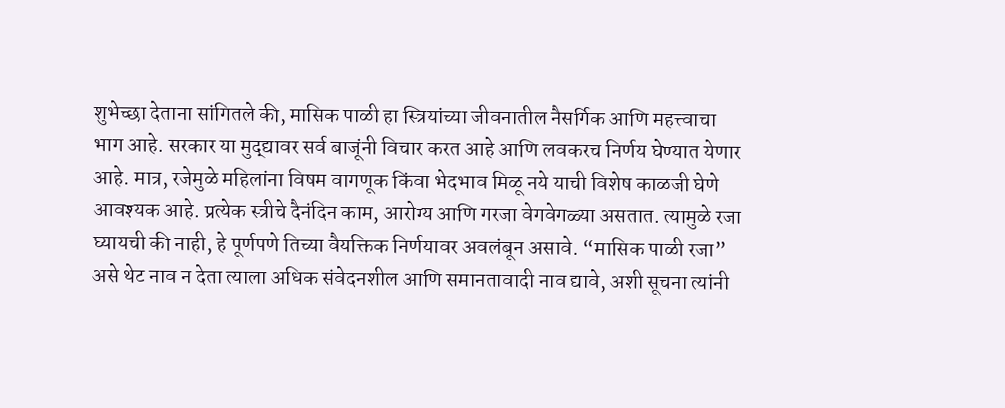शुभेच्छा देताना सांगितले की, मासिक पाळी हा स्त्रियांच्या जीवनातील नैसर्गिक आणि महत्त्वाचा भाग आहे. सरकार या मुद्द्यावर सर्व बाजूंनी विचार करत आहे आणि लवकरच निर्णय घेण्यात येणार आहे. मात्र, रजेमुळे महिलांना विषम वागणूक किंवा भेदभाव मिळू नये याची विशेष काळजी घेणे आवश्यक आहे. प्रत्येक स्त्रीचे दैनंदिन काम, आरोग्य आणि गरजा वेगवेगळ्या असतात. त्यामुळे रजा घ्यायची की नाही, हे पूर्णपणे तिच्या वैयक्तिक निर्णयावर अवलंबून असावे. “मासिक पाळी रजा” असे थेट नाव न देता त्याला अधिक संवेदनशील आणि समानतावादी नाव द्यावे, अशी सूचना त्यांनी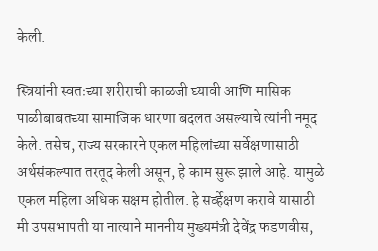केली.

स्त्रियांनी स्वतःच्या शरीराची काळजी घ्यावी आणि मासिक पाळीबाबतच्या सामाजिक धारणा बदलत असल्याचे त्यांनी नमूद केले. तसेच, राज्य सरकारने एकल महिलांच्या सर्वेक्षणासाठी अर्थसंकल्पात तरतूद केली असून, हे काम सुरू झाले आहे. यामुळे एकल महिला अधिक सक्षम होतील. हे सर्व्हेक्षण करावे यासाठी मी उपसभापती या नात्याने माननीय मुख्यमंत्री देवेंद्र फडणवीस,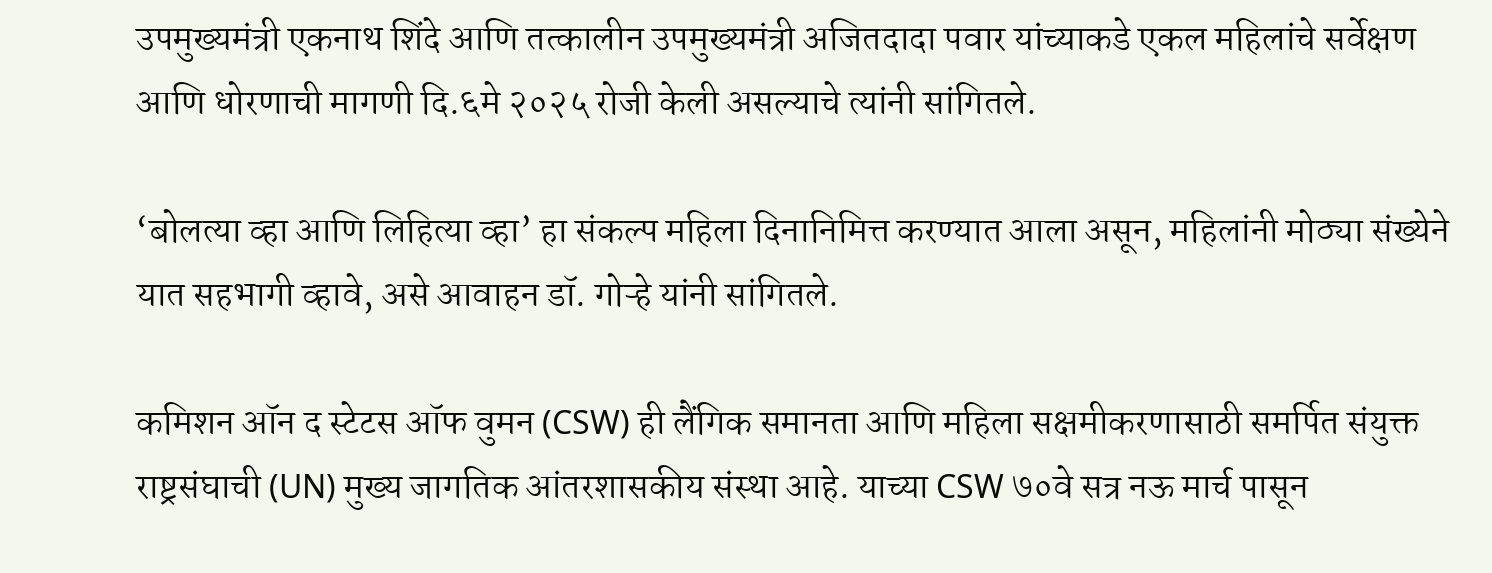उपमुख्यमंत्री एकनाथ शिंदे आणि तत्कालीन उपमुख्यमंत्री अजितदादा पवार यांच्याकडे एकल महिलांचे सर्वेक्षण आणि धोरणाची मागणी दि.६मे २०२५ रोजी केली असल्याचे त्यांनी सांगितले.

‘बोलत्या व्हा आणि लिहित्या व्हा’ हा संकल्प महिला दिनानिमित्त करण्यात आला असून, महिलांनी मोठ्या संख्येने यात सहभागी व्हावे, असे आवाहन डॉ. गोऱ्हे यांनी सांगितले.

कमिशन ऑन द स्टेटस ऑफ वुमन (CSW) ही लैंगिक समानता आणि महिला सक्षमीकरणासाठी समर्पित संयुक्त राष्ट्रसंघाची (UN) मुख्य जागतिक आंतरशासकीय संस्था आहे. याच्या CSW ७०वे सत्र नऊ मार्च पासून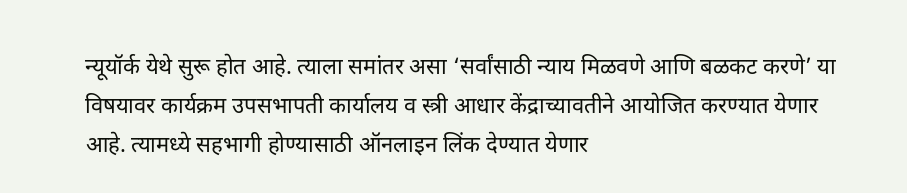न्यूयॉर्क येथे सुरू होत आहे. त्याला समांतर असा ‘सर्वांसाठी न्याय मिळवणे आणि बळकट करणे’ या विषयावर कार्यक्रम उपसभापती कार्यालय व स्त्री आधार केंद्राच्यावतीने आयोजित करण्यात येणार आहे. त्यामध्ये सहभागी होण्यासाठी ऑनलाइन लिंक देण्यात येणार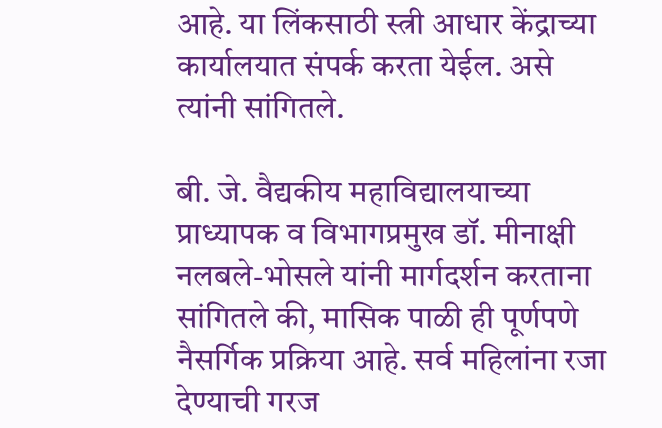आहे. या लिंकसाठी स्त्री आधार केंद्राच्या कार्यालयात संपर्क करता येईल. असे त्यांनी सांगितले.

बी. जे. वैद्यकीय महाविद्यालयाच्या प्राध्यापक व विभागप्रमुख डॉ. मीनाक्षी नलबले-भोसले यांनी मार्गदर्शन करताना सांगितले की, मासिक पाळी ही पूर्णपणे नैसर्गिक प्रक्रिया आहे. सर्व महिलांना रजा देण्याची गरज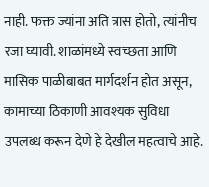नाही. फक्त ज्यांना अति त्रास होतो, त्यांनीच रजा घ्यावी. शाळांमध्ये स्वच्छता आणि मासिक पाळीबाबत मार्गदर्शन होत असून, कामाच्या ठिकाणी आवश्यक सुविधा उपलब्ध करून देणे हे देखील महत्वाचे आहे.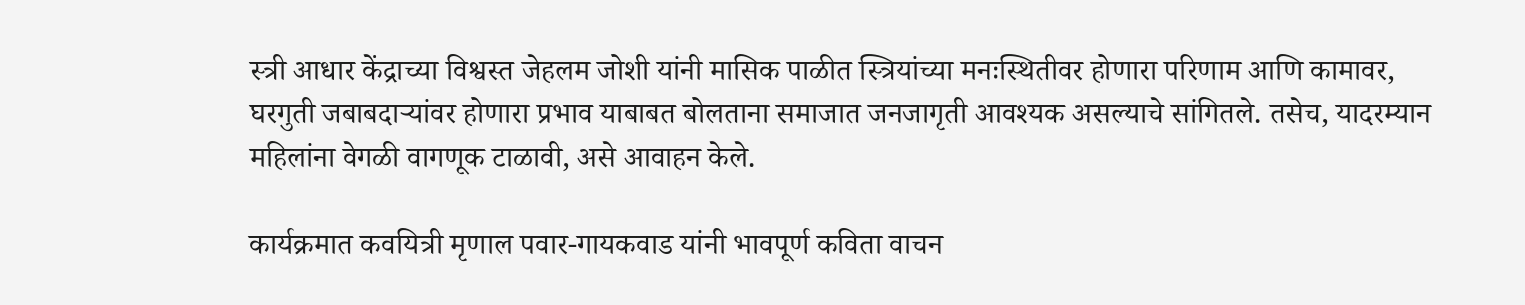स्त्री आधार केंद्राच्या विश्वस्त जेहलम जोशी यांनी मासिक पाळीत स्त्रियांच्या मनःस्थितीवर होणारा परिणाम आणि कामावर, घरगुती जबाबदाऱ्यांवर होणारा प्रभाव याबाबत बोलताना समाजात जनजागृती आवश्यक असल्याचे सांगितले. तसेच, यादरम्यान महिलांना वेगळी वागणूक टाळावी, असे आवाहन केले.

कार्यक्रमात कवयित्री मृणाल पवार-गायकवाड यांनी भावपूर्ण कविता वाचन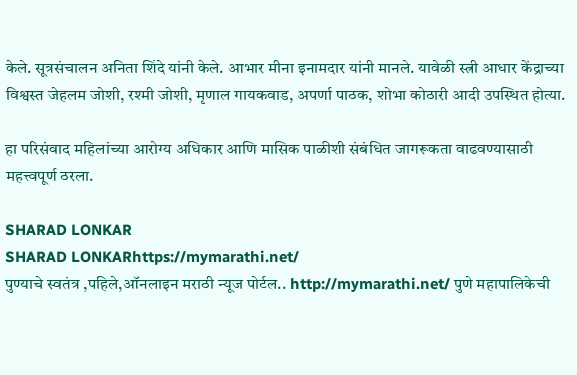केले. सूत्रसंचालन अनिता शिंदे यांनी केले. आभार मीना इनामदार यांनी मानले. यावेळी स्त्री आधार केंद्राच्या विश्वस्त जेहलम जोशी, रश्मी जोशी, मृणाल गायकवाड, अपर्णा पाठक, शोभा कोठारी आदी उपस्थित होत्या.

हा परिसंवाद महिलांच्या आरोग्य अधिकार आणि मासिक पाळीशी संबंधित जागरूकता वाढवण्यासाठी महत्त्वपूर्ण ठरला.

SHARAD LONKAR
SHARAD LONKARhttps://mymarathi.net/
पुण्याचे स्वतंत्र ,पहिले,ऑनलाइन मराठी न्यूज पोर्टल.. http://mymarathi.net/ पुणे महापालिकेची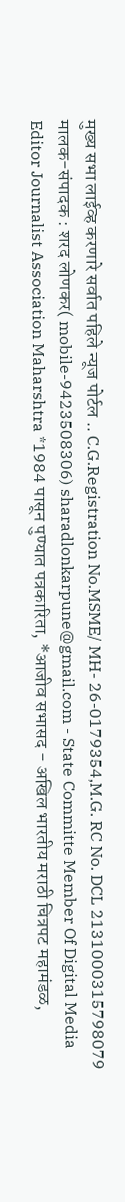मुख्य सभा लाईव्ह करणारे सर्वात पहिले न्यूज पोर्टल .. C.G.Registration No.MSME/ MH- 26-0179354,M.G. RC No. DCL 2131000315798079 मालक-संपादक : शरद लोणकर( mobile-9423508306) sharadlonkarpune@gmail.com - State Committe Member Of Digital Media Editor Journalist Association Maharshtra *1984 पासून पुण्यात पत्रकारिता, *आजीव सभासद - अखिल भारतीय मराठी चित्रपट महामंडळ,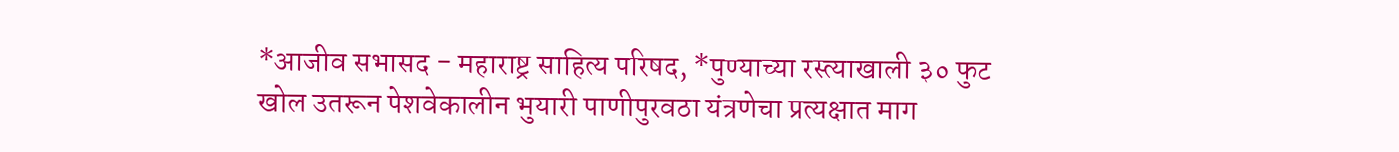*आजीव सभासद - महाराष्ट्र साहित्य परिषद, *पुण्याच्या रस्त्याखाली ३० फुट खोल उतरून पेशवेकालीन भुयारी पाणीपुरवठा यंत्रणेचा प्रत्यक्षात माग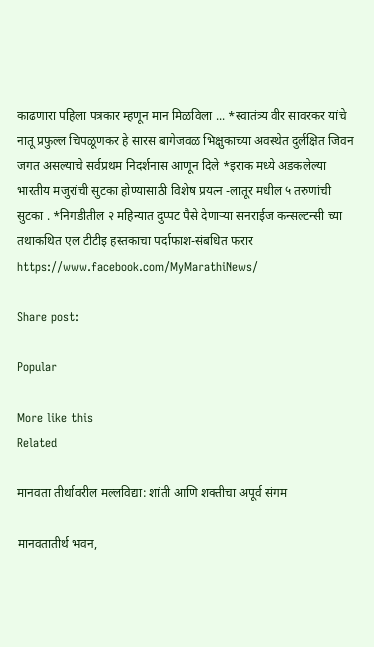काढणारा पहिला पत्रकार म्हणून मान मिळविला ... *स्वातंत्र्य वीर सावरकर यांचे नातू प्रफुल्ल चिपळूणकर हे सारस बागेजवळ भिक्षुकाच्या अवस्थेत दुर्लक्षित जिवन जगत असल्याचे सर्वप्रथम निदर्शनास आणून दिले *इराक मध्ये अडकलेल्या भारतीय मजुरांची सुटका होण्यासाठी विशेष प्रयत्न -लातूर मधील ५ तरुणांची सुटका . *निगडीतील २ महिन्यात दुप्पट पैसे देणाऱ्या सनराईज कन्सल्टन्सी च्या तथाकथित एल टीटीइ हस्तकाचा पर्दाफाश-संबधित फरार https://www.facebook.com/MyMarathiNews/

Share post:

Popular

More like this
Related

मानवता तीर्थावरील मल्लविद्या: शांती आणि शक्तीचा अपूर्व संगम

मानवतातीर्थ भवन,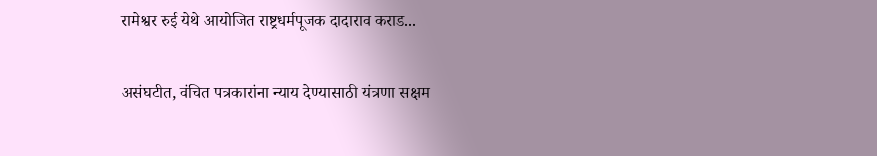रामेश्वर रुई येथे आयोजित राष्ट्रधर्मपूजक दादाराव कराड...

असंघटीत, वंचित पत्रकारांना न्याय देण्यासाठी यंत्रणा सक्षम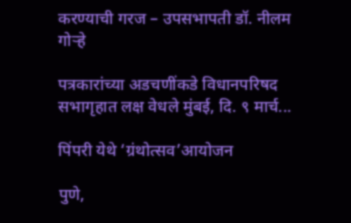करण्याची गरज – उपसभापती डॉ. नीलम गोऱ्हे

पत्रकारांच्या अडचणींकडे विधानपरिषद सभागृहात लक्ष वेधले मुंबई, दि. ९ मार्च...

पिंपरी येथे ‘ग्रंथोत्सव’आयोजन

पुणे,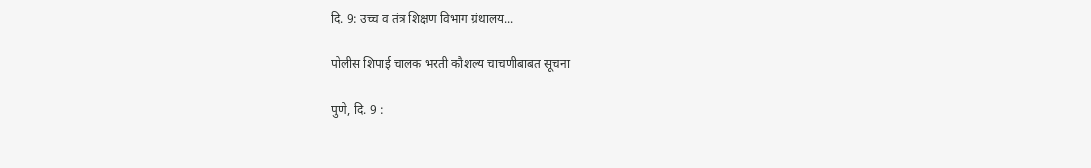दि. 9: उच्च व तंत्र शिक्षण विभाग ग्रंथालय...

पोलीस शिपाई चालक भरती कौशल्य चाचणीबाबत सूचना

पुणे, दि. 9 :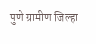पुणे ग्रामीण जिल्हा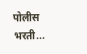पोलीस भरती...